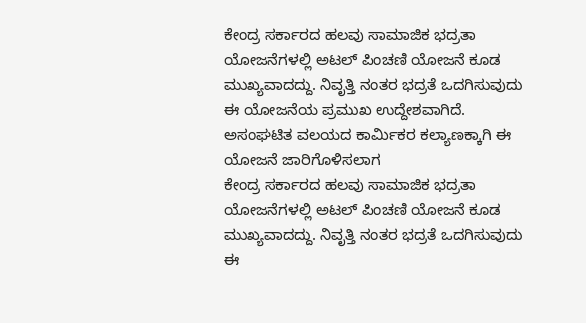ಕೇಂದ್ರ ಸರ್ಕಾರದ ಹಲವು ಸಾಮಾಜಿಕ ಭದ್ರತಾ ಯೋಜನೆಗಳಲ್ಲಿ ಅಟಲ್ ಪಿಂಚಣಿ ಯೋಜನೆ ಕೂಡ ಮುಖ್ಯವಾದದ್ದು. ನಿವೃತ್ತಿ ನಂತರ ಭದ್ರತೆ ಒದಗಿಸುವುದು ಈ ಯೋಜನೆಯ ಪ್ರಮುಖ ಉದ್ದೇಶವಾಗಿದೆ. ಅಸಂಘಟಿತ ವಲಯದ ಕಾರ್ಮಿಕರ ಕಲ್ಯಾಣಕ್ಕಾಗಿ ಈ ಯೋಜನೆ ಜಾರಿಗೊಳಿಸಲಾಗ
ಕೇಂದ್ರ ಸರ್ಕಾರದ ಹಲವು ಸಾಮಾಜಿಕ ಭದ್ರತಾ ಯೋಜನೆಗಳಲ್ಲಿ ಅಟಲ್ ಪಿಂಚಣಿ ಯೋಜನೆ ಕೂಡ ಮುಖ್ಯವಾದದ್ದು. ನಿವೃತ್ತಿ ನಂತರ ಭದ್ರತೆ ಒದಗಿಸುವುದು ಈ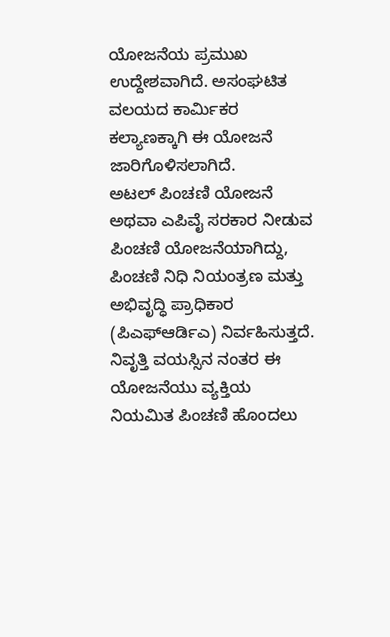ಯೋಜನೆಯ ಪ್ರಮುಖ ಉದ್ದೇಶವಾಗಿದೆ. ಅಸಂಘಟಿತ ವಲಯದ ಕಾರ್ಮಿಕರ ಕಲ್ಯಾಣಕ್ಕಾಗಿ ಈ ಯೋಜನೆ ಜಾರಿಗೊಳಿಸಲಾಗಿದೆ.
ಅಟಲ್ ಪಿಂಚಣಿ ಯೋಜನೆ ಅಥವಾ ಎಪಿವೈ ಸರಕಾರ ನೀಡುವ ಪಿಂಚಣಿ ಯೋಜನೆಯಾಗಿದ್ದು, ಪಿಂಚಣಿ ನಿಧಿ ನಿಯಂತ್ರಣ ಮತ್ತು ಅಭಿವೃದ್ಧಿ ಪ್ರಾಧಿಕಾರ (ಪಿಎಫ್ಆರ್ಡಿಎ) ನಿರ್ವಹಿಸುತ್ತದೆ. ನಿವೃತ್ತಿ ವಯಸ್ಸಿನ ನಂತರ ಈ ಯೋಜನೆಯು ವ್ಯಕ್ತಿಯ ನಿಯಮಿತ ಪಿಂಚಣಿ ಹೊಂದಲು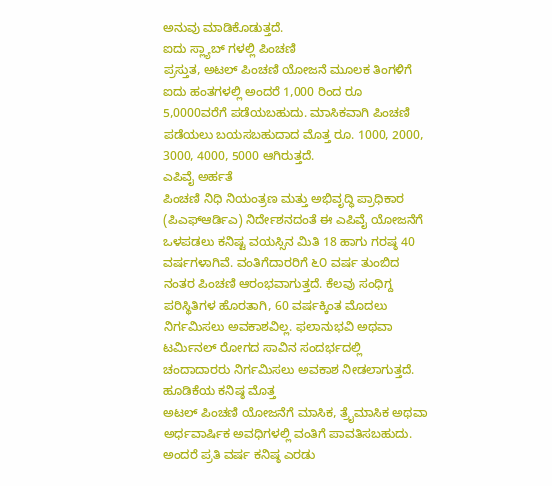ಅನುವು ಮಾಡಿಕೊಡುತ್ತದೆ.
ಐದು ಸ್ಲ್ಯಾಬ್ ಗಳಲ್ಲಿ ಪಿಂಚಣಿ
ಪ್ರಸ್ತುತ, ಅಟಲ್ ಪಿಂಚಣಿ ಯೋಜನೆ ಮೂಲಕ ತಿಂಗಳಿಗೆ ಐದು ಹಂತಗಳಲ್ಲಿ ಅಂದರೆ 1,000 ರಿಂದ ರೂ 5,0000ವರೆಗೆ ಪಡೆಯಬಹುದು. ಮಾಸಿಕವಾಗಿ ಪಿಂಚಣಿ ಪಡೆಯಲು ಬಯಸಬಹುದಾದ ಮೊತ್ತ ರೂ. 1000, 2000, 3000, 4000, 5000 ಆಗಿರುತ್ತದೆ.
ಎಪಿವೈ ಅರ್ಹತೆ
ಪಿಂಚಣಿ ನಿಧಿ ನಿಯಂತ್ರಣ ಮತ್ತು ಅಭಿವೃದ್ಧಿ ಪ್ರಾಧಿಕಾರ (ಪಿಎಫ್ಆರ್ಡಿಎ) ನಿರ್ದೇಶನದಂತೆ ಈ ಎಪಿವೈ ಯೋಜನೆಗೆ ಒಳಪಡಲು ಕನಿಷ್ಟ ವಯಸ್ಸಿನ ಮಿತಿ 18 ಹಾಗು ಗರಷ್ಠ 40 ವರ್ಷಗಳಾಗಿವೆ. ವಂತಿಗೆದಾರರಿಗೆ ೬೦ ವರ್ಷ ತುಂಬಿದ ನಂತರ ಪಿಂಚಣಿ ಆರಂಭವಾಗುತ್ತದೆ. ಕೆಲವು ಸಂಧಿಗ್ದ ಪರಿಸ್ಥಿತಿಗಳ ಹೊರತಾಗಿ, 60 ವರ್ಷಕ್ಕಿಂತ ಮೊದಲು ನಿರ್ಗಮಿಸಲು ಅವಕಾಶವಿಲ್ಲ. ಫಲಾನುಭವಿ ಅಥವಾ ಟರ್ಮಿನಲ್ ರೋಗದ ಸಾವಿನ ಸಂದರ್ಭದಲ್ಲಿ ಚಂದಾದಾರರು ನಿರ್ಗಮಿಸಲು ಅವಕಾಶ ನೀಡಲಾಗುತ್ತದೆ.
ಹೂಡಿಕೆಯ ಕನಿಷ್ಠ ಮೊತ್ತ
ಅಟಲ್ ಪಿಂಚಣಿ ಯೋಜನೆಗೆ ಮಾಸಿಕ, ತ್ರೈಮಾಸಿಕ ಅಥವಾ ಅರ್ಧವಾರ್ಷಿಕ ಅವಧಿಗಳಲ್ಲಿ ವಂತಿಗೆ ಪಾವತಿಸಬಹುದು. ಅಂದರೆ ಪ್ರತಿ ವರ್ಷ ಕನಿಷ್ಠ ಎರಡು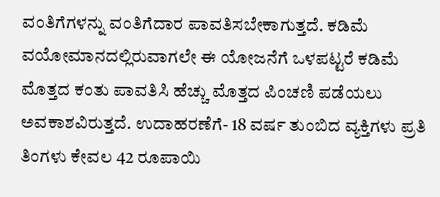ವಂತಿಗೆಗಳನ್ನು ವಂತಿಗೆದಾರ ಪಾವತಿಸಬೇಕಾಗುತ್ತದೆ. ಕಡಿಮೆ ವಯೋಮಾನದಲ್ಲಿರುವಾಗಲೇ ಈ ಯೋಜನೆಗೆ ಒಳಪಟ್ಟರೆ ಕಡಿಮೆ ಮೊತ್ತದ ಕಂತು ಪಾವತಿಸಿ ಹೆಚ್ಚು ಮೊತ್ತದ ಪಿಂಚಣಿ ಪಡೆಯಲು ಅವಕಾಶವಿರುತ್ತದೆ. ಉದಾಹರಣೆಗೆ- 18 ವರ್ಷ ತುಂಬಿದ ವ್ಯಕ್ತಿಗಳು ಪ್ರತಿ ತಿಂಗಳು ಕೇವಲ 42 ರೂಪಾಯಿ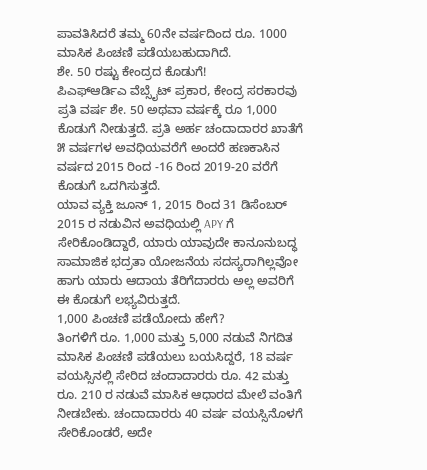ಪಾವತಿಸಿದರೆ ತಮ್ಮ 60ನೇ ವರ್ಷದಿಂದ ರೂ. 1000 ಮಾಸಿಕ ಪಿಂಚಣಿ ಪಡೆಯಬಹುದಾಗಿದೆ.
ಶೇ. 50 ರಷ್ಟು ಕೇಂದ್ರದ ಕೊಡುಗೆ!
ಪಿಎಫ್ಆರ್ಡಿಎ ವೆಬ್ಸೈಟ್ ಪ್ರಕಾರ, ಕೇಂದ್ರ ಸರಕಾರವು ಪ್ರತಿ ವರ್ಷ ಶೇ. 50 ಅಥವಾ ವರ್ಷಕ್ಕೆ ರೂ 1,000 ಕೊಡುಗೆ ನೀಡುತ್ತದೆ. ಪ್ರತಿ ಅರ್ಹ ಚಂದಾದಾರರ ಖಾತೆಗೆ ೫ ವರ್ಷಗಳ ಅವಧಿಯವರೆಗೆ ಅಂದರೆ ಹಣಕಾಸಿನ ವರ್ಷದ 2015 ರಿಂದ -16 ರಿಂದ 2019-20 ವರೆಗೆ ಕೊಡುಗೆ ಒದಗಿಸುತ್ತದೆ.
ಯಾವ ವ್ಯಕ್ತಿ ಜೂನ್ 1, 2015 ರಿಂದ 31 ಡಿಸೆಂಬರ್ 2015 ರ ನಡುವಿನ ಅವಧಿಯಲ್ಲಿ APY ಗೆ ಸೇರಿಕೊಂಡಿದ್ದಾರೆ, ಯಾರು ಯಾವುದೇ ಕಾನೂನುಬದ್ಧ ಸಾಮಾಜಿಕ ಭದ್ರತಾ ಯೋಜನೆಯ ಸದಸ್ಯರಾಗಿಲ್ಲವೋ ಹಾಗು ಯಾರು ಆದಾಯ ತೆರಿಗೆದಾರರು ಅಲ್ಲ ಅವರಿಗೆ ಈ ಕೊಡುಗೆ ಲಭ್ಯವಿರುತ್ತದೆ.
1,000 ಪಿಂಚಣಿ ಪಡೆಯೋದು ಹೇಗೆ?
ತಿಂಗಳಿಗೆ ರೂ. 1,000 ಮತ್ತು 5,000 ನಡುವೆ ನಿಗದಿತ ಮಾಸಿಕ ಪಿಂಚಣಿ ಪಡೆಯಲು ಬಯಸಿದ್ದರೆ, 18 ವರ್ಷ ವಯಸ್ಸಿನಲ್ಲಿ ಸೇರಿದ ಚಂದಾದಾರರು ರೂ. 42 ಮತ್ತು ರೂ. 210 ರ ನಡುವೆ ಮಾಸಿಕ ಆಧಾರದ ಮೇಲೆ ವಂತಿಗೆ ನೀಡಬೇಕು. ಚಂದಾದಾರರು 40 ವರ್ಷ ವಯಸ್ಸಿನೊಳಗೆ ಸೇರಿಕೊಂಡರೆ, ಅದೇ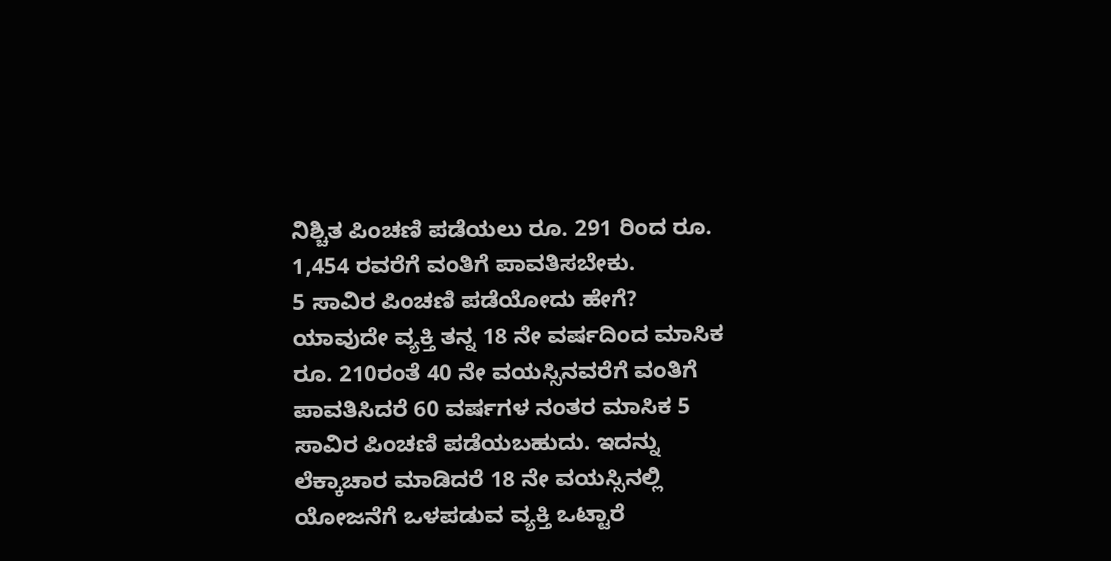ನಿಶ್ಚಿತ ಪಿಂಚಣಿ ಪಡೆಯಲು ರೂ. 291 ರಿಂದ ರೂ. 1,454 ರವರೆಗೆ ವಂತಿಗೆ ಪಾವತಿಸಬೇಕು.
5 ಸಾವಿರ ಪಿಂಚಣಿ ಪಡೆಯೋದು ಹೇಗೆ?
ಯಾವುದೇ ವ್ಯಕ್ತಿ ತನ್ನ 18 ನೇ ವರ್ಷದಿಂದ ಮಾಸಿಕ ರೂ. 210ರಂತೆ 40 ನೇ ವಯಸ್ಸಿನವರೆಗೆ ವಂತಿಗೆ ಪಾವತಿಸಿದರೆ 60 ವರ್ಷಗಳ ನಂತರ ಮಾಸಿಕ 5 ಸಾವಿರ ಪಿಂಚಣಿ ಪಡೆಯಬಹುದು. ಇದನ್ನು ಲೆಕ್ಕಾಚಾರ ಮಾಡಿದರೆ 18 ನೇ ವಯಸ್ಸಿನಲ್ಲಿ ಯೋಜನೆಗೆ ಒಳಪಡುವ ವ್ಯಕ್ತಿ ಒಟ್ಟಾರೆ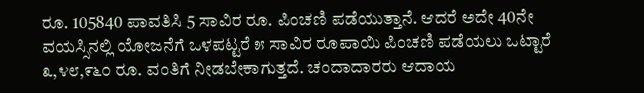ರೂ. 105840 ಪಾವತಿಸಿ 5 ಸಾವಿರ ರೂ. ಪಿಂಚಣಿ ಪಡೆಯುತ್ತಾನೆ. ಆದರೆ ಅದೇ 40ನೇ ವಯಸ್ಸಿನಲ್ಲಿ ಯೋಜನೆಗೆ ಒಳಪಟ್ಟರೆ ೫ ಸಾವಿರ ರೂಪಾಯಿ ಪಿಂಚಣಿ ಪಡೆಯಲು ಒಟ್ಟಾರೆ ೩,೪೮,೯೬೦ ರೂ. ವಂತಿಗೆ ನೀಡಬೇಕಾಗುತ್ತದೆ. ಚಂದಾದಾರರು ಆದಾಯ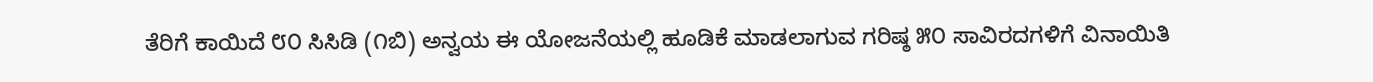ತೆರಿಗೆ ಕಾಯಿದೆ ೮೦ ಸಿಸಿಡಿ (೧ಬಿ) ಅನ್ವಯ ಈ ಯೋಜನೆಯಲ್ಲಿ ಹೂಡಿಕೆ ಮಾಡಲಾಗುವ ಗರಿಷ್ಠ ೫೦ ಸಾವಿರದಗಳಿಗೆ ವಿನಾಯಿತಿ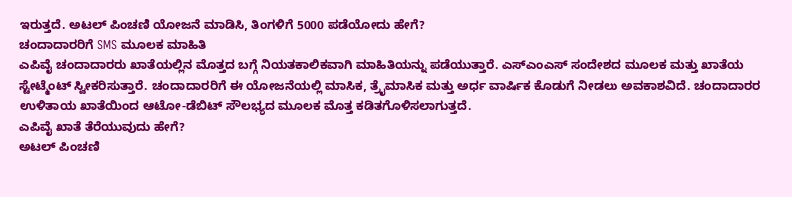ಇರುತ್ತದೆ. ಅಟಲ್ ಪಿಂಚಣಿ ಯೋಜನೆ ಮಾಡಿಸಿ, ತಿಂಗಳಿಗೆ 5000 ಪಡೆಯೋದು ಹೇಗೆ?
ಚಂದಾದಾರರಿಗೆ SMS ಮೂಲಕ ಮಾಹಿತಿ
ಎಪಿವೈ ಚಂದಾದಾರರು ಖಾತೆಯಲ್ಲಿನ ಮೊತ್ತದ ಬಗ್ಗೆ ನಿಯತಕಾಲಿಕವಾಗಿ ಮಾಹಿತಿಯನ್ನು ಪಡೆಯುತ್ತಾರೆ. ಎಸ್ಎಂಎಸ್ ಸಂದೇಶದ ಮೂಲಕ ಮತ್ತು ಖಾತೆಯ ಸ್ಟೇಟ್ಮೆಂಟ್ ಸ್ವೀಕರಿಸುತ್ತಾರೆ. ಚಂದಾದಾರರಿಗೆ ಈ ಯೋಜನೆಯಲ್ಲಿ ಮಾಸಿಕ, ತ್ರೈಮಾಸಿಕ ಮತ್ತು ಅರ್ಧ ವಾರ್ಷಿಕ ಕೊಡುಗೆ ನೀಡಲು ಅವಕಾಶವಿದೆ. ಚಂದಾದಾರರ ಉಳಿತಾಯ ಖಾತೆಯಿಂದ ಆಟೋ-ಡೆಬಿಟ್ ಸೌಲಭ್ಯದ ಮೂಲಕ ಮೊತ್ತ ಕಡಿತಗೊಳಿಸಲಾಗುತ್ತದೆ.
ಎಪಿವೈ ಖಾತೆ ತೆರೆಯುವುದು ಹೇಗೆ?
ಅಟಲ್ ಪಿಂಚಣಿ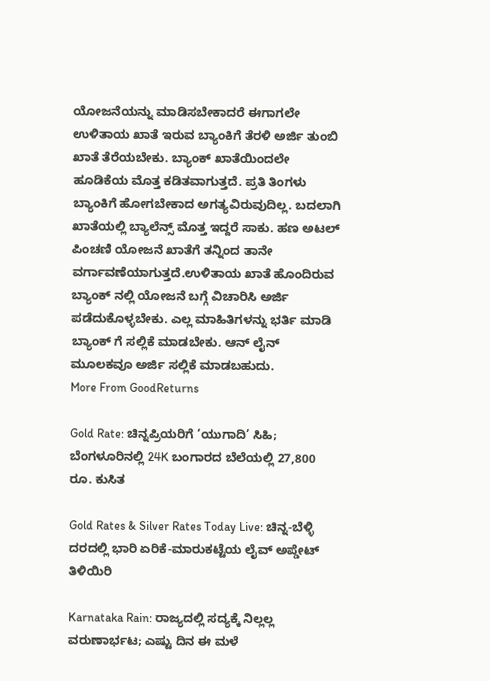ಯೋಜನೆಯನ್ನು ಮಾಡಿಸಬೇಕಾದರೆ ಈಗಾಗಲೇ ಉಳಿತಾಯ ಖಾತೆ ಇರುವ ಬ್ಯಾಂಕಿಗೆ ತೆರಳಿ ಅರ್ಜಿ ತುಂಬಿ ಖಾತೆ ತೆರೆಯಬೇಕು. ಬ್ಯಾಂಕ್ ಖಾತೆಯಿಂದಲೇ ಹೂಡಿಕೆಯ ಮೊತ್ತ ಕಡಿತವಾಗುತ್ತದೆ. ಪ್ರತಿ ತಿಂಗಳು ಬ್ಯಾಂಕಿಗೆ ಹೋಗಬೇಕಾದ ಅಗತ್ಯವಿರುವುದಿಲ್ಲ. ಬದಲಾಗಿ ಖಾತೆಯಲ್ಲಿ ಬ್ಯಾಲೆನ್ಸ್ ಮೊತ್ತ ಇದ್ದರೆ ಸಾಕು. ಹಣ ಅಟಲ್ ಪಿಂಚಣಿ ಯೋಜನೆ ಖಾತೆಗೆ ತನ್ನಿಂದ ತಾನೇ ವರ್ಗಾವಣೆಯಾಗುತ್ತದೆ.ಉಳಿತಾಯ ಖಾತೆ ಹೊಂದಿರುವ ಬ್ಯಾಂಕ್ ನಲ್ಲಿ ಯೋಜನೆ ಬಗ್ಗೆ ವಿಚಾರಿಸಿ ಅರ್ಜಿ ಪಡೆದುಕೊಳ್ಳಬೇಕು. ಎಲ್ಲ ಮಾಹಿತಿಗಳನ್ನು ಭರ್ತಿ ಮಾಡಿ ಬ್ಯಾಂಕ್ ಗೆ ಸಲ್ಲಿಕೆ ಮಾಡಬೇಕು. ಆನ್ ಲೈನ್ ಮೂಲಕವೂ ಅರ್ಜಿ ಸಲ್ಲಿಕೆ ಮಾಡಬಹುದು.
More From GoodReturns

Gold Rate: ಚಿನ್ನಪ್ರಿಯರಿಗೆ ‘ಯುಗಾದಿ’ ಸಿಹಿ; ಬೆಂಗಳೂರಿನಲ್ಲಿ 24K ಬಂಗಾರದ ಬೆಲೆಯಲ್ಲಿ 27,800 ರೂ. ಕುಸಿತ

Gold Rates & Silver Rates Today Live: ಚಿನ್ನ-ಬೆಳ್ಳಿ ದರದಲ್ಲಿ ಭಾರಿ ಏರಿಕೆ-ಮಾರುಕಟ್ಟೆಯ ಲೈವ್ ಅಪ್ಡೇಟ್ ತಿಳಿಯಿರಿ

Karnataka Rain: ರಾಜ್ಯದಲ್ಲಿ ಸದ್ಯಕ್ಕೆ ನಿಲ್ಲಲ್ಲ ವರುಣಾರ್ಭಟ; ಎಷ್ಟು ದಿನ ಈ ಮಳೆ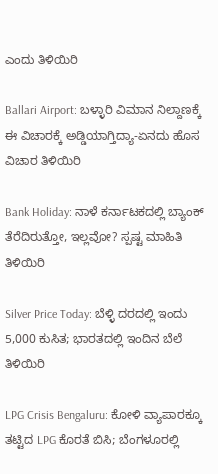ಎಂದು ತಿಳಿಯಿರಿ

Ballari Airport: ಬಳ್ಳಾರಿ ವಿಮಾನ ನಿಲ್ದಾಣಕ್ಕೆ ಈ ವಿಚಾರಕ್ಕೆ ಅಡ್ಡಿಯಾಗ್ತಿದ್ಯಾ-ಏನದು ಹೊಸ ವಿಚಾರ ತಿಳಿಯಿರಿ

Bank Holiday: ನಾಳೆ ಕರ್ನಾಟಕದಲ್ಲಿ ಬ್ಯಾಂಕ್ ತೆರೆದಿರುತ್ತೋ, ಇಲ್ಲವೋ? ಸ್ಪಷ್ಟ ಮಾಹಿತಿ ತಿಳಿಯಿರಿ

Silver Price Today: ಬೆಳ್ಳಿ ದರದಲ್ಲಿ ಇಂದು 5,000 ಕುಸಿತ; ಭಾರತದಲ್ಲಿ ಇಂದಿನ ಬೆಲೆ ತಿಳಿಯಿರಿ

LPG Crisis Bengaluru: ಕೋಳಿ ವ್ಯಾಪಾರಕ್ಕೂ ತಟ್ಟಿದ LPG ಕೊರತೆ ಬಿಸಿ; ಬೆಂಗಳೂರಲ್ಲಿ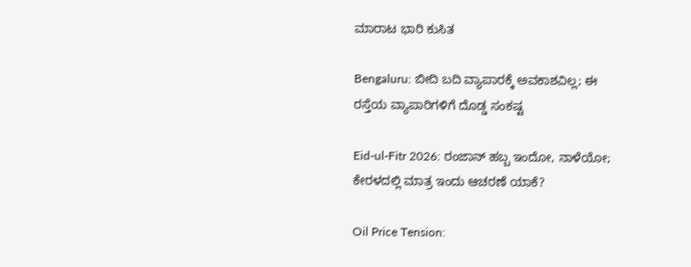ಮಾರಾಟ ಭಾರಿ ಕುಸಿತ

Bengaluru: ಬೀದಿ ಬದಿ ವ್ಯಾಪಾರಕ್ಕೆ ಅವಕಾಶವಿಲ್ಲ; ಈ ರಸ್ತೆಯ ವ್ಯಾಪಾರಿಗಳಿಗೆ ದೊಡ್ಡ ಸಂಕಷ್ಟ

Eid-ul-Fitr 2026: ರಂಜಾನ್ ಹಬ್ಬ ಇಂದೋ, ನಾಳೆಯೋ; ಕೇರಳದಲ್ಲಿ ಮಾತ್ರ ಇಂದು ಆಚರಣೆ ಯಾಕೆ?

Oil Price Tension: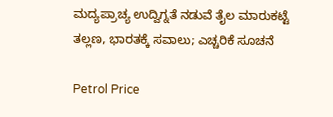ಮದ್ಯಪ್ರಾಚ್ಯ ಉದ್ವಿಗ್ನತೆ ನಡುವೆ ತೈಲ ಮಾರುಕಟ್ಟೆ ತಲ್ಲಣ, ಭಾರತಕ್ಕೆ ಸವಾಲು; ಎಚ್ಚರಿಕೆ ಸೂಚನೆ

Petrol Price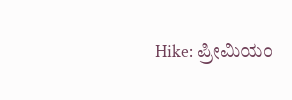Hike: ಪ್ರೀಮಿಯಂ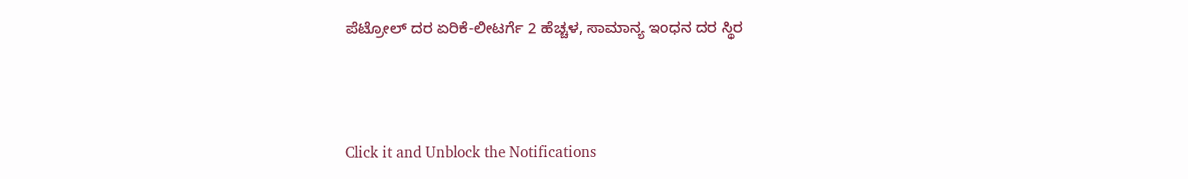ಪೆಟ್ರೋಲ್ ದರ ಏರಿಕೆ-ಲೀಟರ್ಗೆ 2 ಹೆಚ್ಚಳ, ಸಾಮಾನ್ಯ ಇಂಧನ ದರ ಸ್ಥಿರ



Click it and Unblock the Notifications